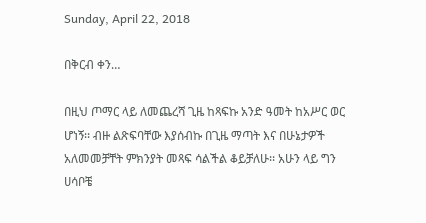Sunday, April 22, 2018

በቅርብ ቀን…

በዚህ ጦማር ላይ ለመጨረሻ ጊዜ ከጻፍኩ አንድ ዓመት ከአሥር ወር ሆነኝ፡፡ ብዙ ልጽፍባቸው እያሰብኩ በጊዜ ማጣት እና በሁኔታዎች አለመመቻቸት ምክንያት መጻፍ ሳልችል ቆይቻለሁ፡፡ አሁን ላይ ግን ሀሳቦቼ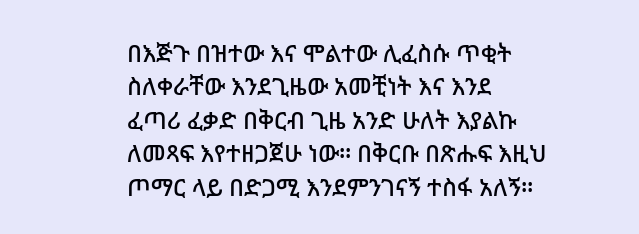በእጅጉ በዝተው እና ሞልተው ሊፈስሱ ጥቂት ስለቀራቸው እንደጊዜው አመቺነት እና እንደ ፈጣሪ ፈቃድ በቅርብ ጊዜ አንድ ሁለት እያልኩ ለመጻፍ እየተዘጋጀሁ ነው፡፡ በቅርቡ በጽሑፍ እዚህ ጦማር ላይ በድጋሚ እንደምንገናኝ ተስፋ አለኝ፡፡